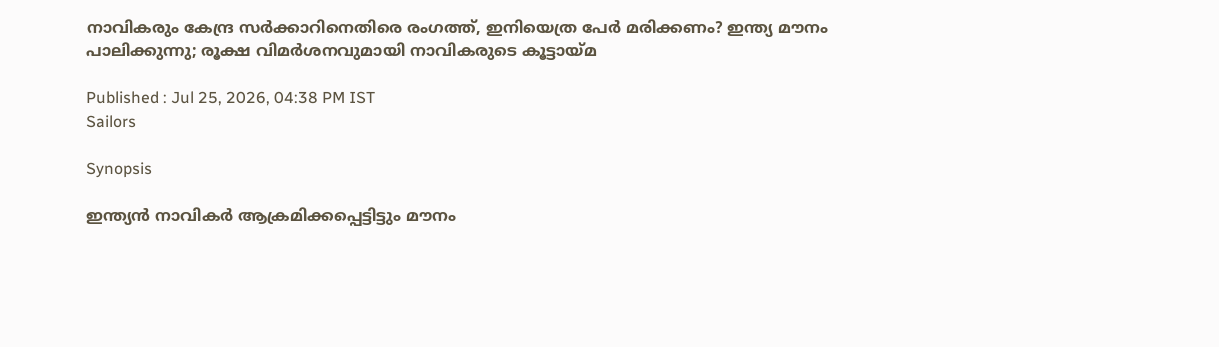നാവികരും കേന്ദ്ര സർക്കാറിനെതിരെ രംഗത്ത്, ഇനിയെത്ര പേർ മരിക്കണം? ഇന്ത്യ മൗനം പാലിക്കുന്നു; രൂക്ഷ വിമർശനവുമായി നാവികരുടെ കൂട്ടായ്മ

Published : Jul 25, 2026, 04:38 PM IST
Sailors

Synopsis

ഇന്ത്യൻ നാവികർ ആക്രമിക്കപ്പെട്ടിട്ടും മൗനം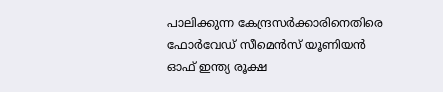പാലിക്കുന്ന കേന്ദ്രസർക്കാരിനെതിരെ ഫോർവേഡ് സീമെൻസ് യൂണിയൻ ഓഫ് ഇന്ത്യ രൂക്ഷ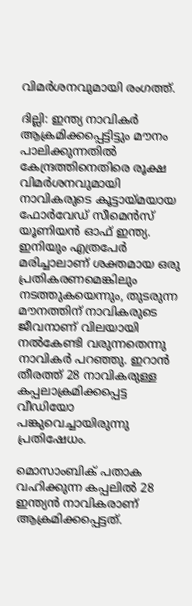വിമർശനവുമായി രംഗത്ത്.

ദില്ലി: ഇന്ത്യ നാവികർ ആക്രമിക്കപ്പെട്ടിട്ടും മൗനം പാലിക്കുന്നതിൽ കേന്ദ്രത്തിനെതിരെ രൂക്ഷ വിമർശനവുമായി നാവികരുടെ കൂട്ടായ്മയായ ഫോർവേഡ് സീമെൻസ് യൂണിയൻ ഓഫ് ഇന്ത്യ. ഇനിയും എത്രപേർ മരിച്ചാലാണ് ശക്തമായ ഒരു പ്രതികരണമെങ്കിലും നടത്തുകയെന്നും, തുടരുന്ന മൗനത്തിന് നാവികരുടെ ജീവനാണ് വിലയായി നൽകേണ്ടി വരുന്നതെന്നു നാവികർ പറഞ്ഞു. ഇറാൻ തീരത്ത് 28 നാവികരുള്ള കപ്പലാക്രമിക്കപ്പെട്ട വീഡിയോ പങ്കുവെച്ചായിരുന്നു പ്രതിഷേധം.

മൊസാംബിക് പതാക വഹിക്കുന്ന കപ്പലിൽ 28 ഇന്ത്യൻ നാവികരാണ് ആക്രമിക്കപ്പെട്ടത്.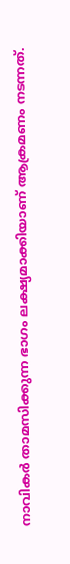നാവികർ താമസിക്കുന്ന ഭാഗം ലക്ഷ്യമാക്കിയാണ് ആക്രമണം നടന്നത്.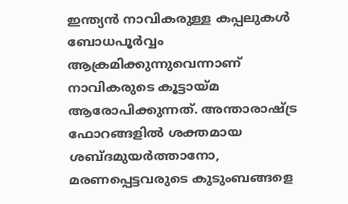ഇന്ത്യൻ നാവികരുള്ള കപ്പലുകൾ ബോധപൂർവ്വം ആക്രമിക്കുന്നുവെന്നാണ് നാവികരുടെ കൂട്ടായ്മ ആരോപിക്കുന്നത്. അന്താരാഷ്ട്ര ഫോറങ്ങളിൽ ശക്തമായ ശബ്ദമുയർത്താനോ, മരണപ്പെട്ടവരുടെ കുടുംബങ്ങളെ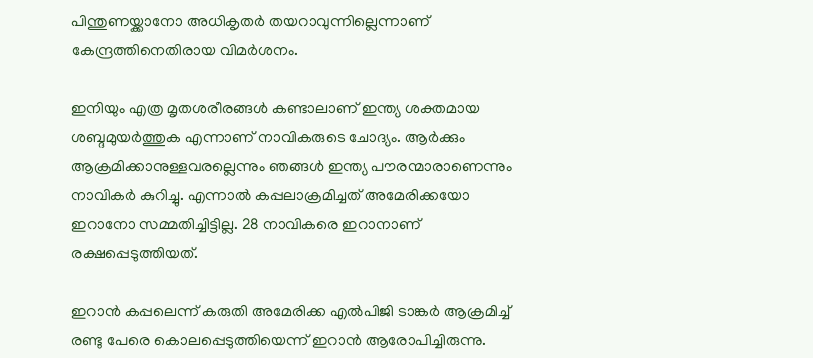പിന്തുണയ്ക്കാനോ അധികൃതർ തയറാവുന്നില്ലെന്നാണ് കേന്ദ്രത്തിനെതിരായ വിമർശനം.

ഇനിയും എത്ര മൃതശരീരങ്ങൾ കണ്ടാലാണ് ഇന്ത്യ ശക്തമായ ശബ്ദമുയർത്തുക എന്നാണ് നാവികരുടെ ചോദ്യം. ആർക്കും ആക്രമിക്കാനുള്ളവരല്ലെന്നും ഞങ്ങൾ ഇന്ത്യ പൗരന്മാരാണെന്നും നാവികർ കുറിച്ചു. എന്നാൽ കപ്പലാക്രമിച്ചത് അമേരിക്കയോ ഇറാനോ സമ്മതിച്ചിട്ടില്ല. 28 നാവികരെ ഇറാനാണ് രക്ഷപ്പെടുത്തിയത്.

ഇറാൻ കപ്പലെന്ന് കരുതി അമേരിക്ക എൽപിജി ടാങ്കർ ആക്രമിച്ച് രണ്ടു പേരെ കൊലപ്പെടുത്തിയെന്ന് ഇറാൻ ആരോപിച്ചിരുന്നു.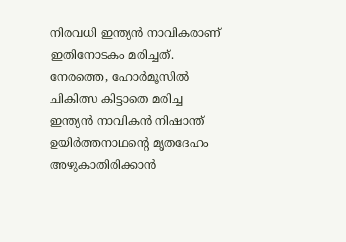നിരവധി ഇന്ത്യൻ നാവികരാണ് ഇതിനോടകം മരിച്ചത്. നേരത്തെ, ഹോർമൂസിൽ ചികിത്സ കിട്ടാതെ മരിച്ച ഇന്ത്യൻ നാവികൻ നിഷാന്ത് ഉയിർത്തനാഥന്റെ മൃതദേഹം അഴുകാതിരിക്കാൻ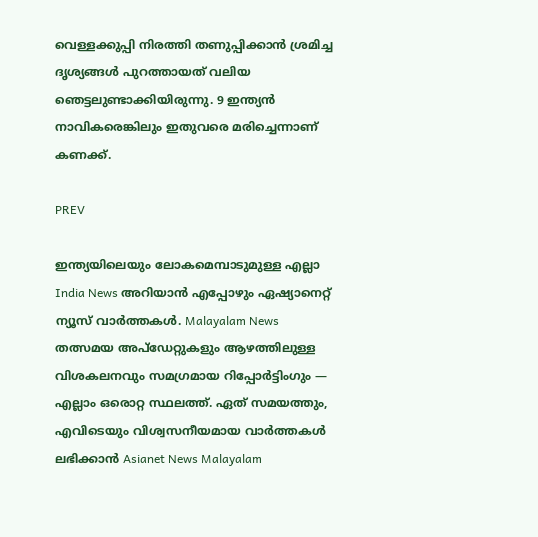വെള്ളക്കുപ്പി നിരത്തി തണുപ്പിക്കാൻ ശ്രമിച്ച ദൃശ്യങ്ങൾ പുറത്തായത് വലിയ ഞെട്ടലുണ്ടാക്കിയിരുന്നു. 9 ഇന്ത്യൻ നാവികരെങ്കിലും ഇതുവരെ മരിച്ചെന്നാണ് കണക്ക്.

PREV

ഇന്ത്യയിലെയും ലോകമെമ്പാടുമുള്ള എല്ലാ India News അറിയാൻ എപ്പോഴും ഏഷ്യാനെറ്റ് ന്യൂസ് വാർത്തകൾ. Malayalam News   തത്സമയ അപ്‌ഡേറ്റുകളും ആഴത്തിലുള്ള വിശകലനവും സമഗ്രമായ റിപ്പോർട്ടിംഗും — എല്ലാം ഒരൊറ്റ സ്ഥലത്ത്. ഏത് സമയത്തും, എവിടെയും വിശ്വസനീയമായ വാർത്തകൾ ലഭിക്കാൻ Asianet News Malayalam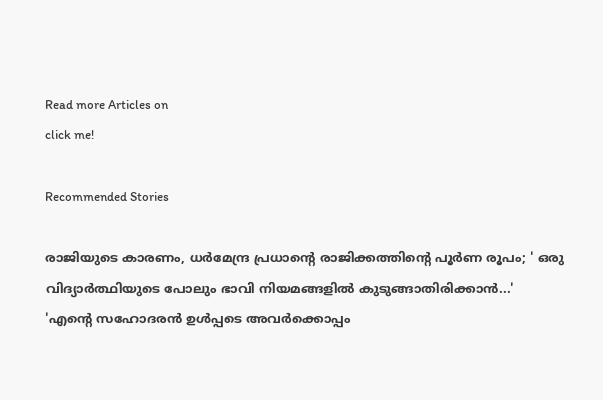Read more Articles on
click me!

Recommended Stories

രാജിയുടെ കാരണം, ധർമേന്ദ്ര പ്രധാന്‍റെ രാജിക്കത്തിന്‍റെ പൂർണ രൂപം; ' ഒരു വിദ്യാർത്ഥിയുടെ പോലും ഭാവി നിയമങ്ങളിൽ കുടുങ്ങാതിരിക്കാൻ...'
'എന്റെ സഹോദരൻ ഉൾപ്പടെ അവർക്കൊപ്പം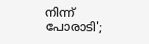നിന്ന് പോരാടി';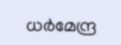ധർമേന്ദ്ര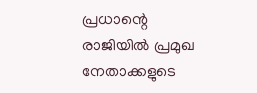പ്രധാന്റെ രാജിയിൽ പ്രമുഖ നേതാക്കളുടെ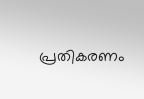പ്രതികരണം